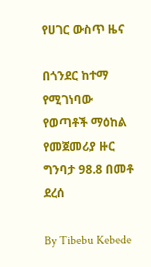የሀገር ውስጥ ዜና

በጎንደር ከተማ የሚገነባው የወጣቶች ማዕከል የመጀመሪያ ዙር ግንባታ 98.8 በመቶ ደረሰ

By Tibebu Kebede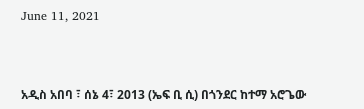June 11, 2021



አዲስ አበባ ፣ ሰኔ 4፣ 2013 (ኤፍ ቢ ሲ) በጎንደር ከተማ አሮጌው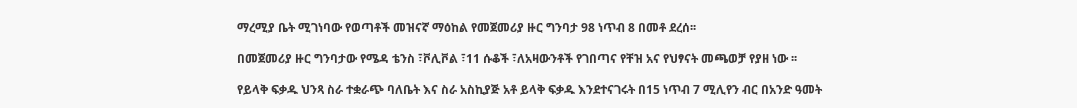ማረሚያ ቤት ሚገነባው የወጣቶች መዝናኛ ማዕከል የመጀመሪያ ዙር ግንባታ 98 ነጥብ 8 በመቶ ደረሰ፡፡

በመጀመሪያ ዙር ግንባታው የሜዳ ቴንስ ፣ቮሊቮል ፣11 ሱቆች ፣ለአዛውንቶች የገበጣና የቸዝ አና የህፃናት መጫወቻ የያዘ ነው ፡፡

የይላቅ ፍቃዱ ህንጻ ስራ ተቋራጭ ባለቤት እና ስራ አስኪያጅ አቶ ይላቅ ፍቃዱ እንደተናገሩት በ15 ነጥብ 7 ሚሊየን ብር በአንድ ዓመት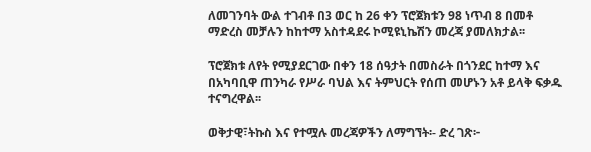ለመገንባት ውል ተገብቶ በ3 ወር ከ 26 ቀን ፕሮጀክቱን 98 ነጥብ 8 በመቶ ማድረስ መቻሉን ከከተማ አስተዳደሩ ኮሚዩኒኬሽን መረጃ ያመለክታል፡፡

ፕሮጀክቱ ለየት የሚያደርገው በቀን 18 ሰዓታት በመስራት በጎንደር ከተማ እና በአካባቢዋ ጠንካራ የሥራ ባህል እና ትምህርት የሰጠ መሆኑን አቶ ይላቅ ፍቃዱ ተናግረዋል፡፡

ወቅታዊ፣ትኩስ እና የተሟሉ መረጃዎችን ለማግኘት፡- ድረ ገጽ፦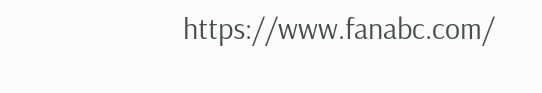https://www.fanabc.com/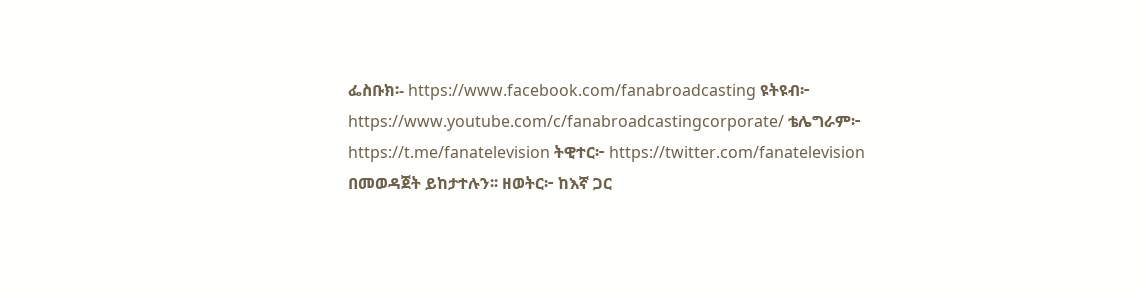ፌስቡክ፡- https://www.facebook.com/fanabroadcasting ዩትዩብ፦ https://www.youtube.com/c/fanabroadcastingcorporate/ ቴሌግራም፦ https://t.me/fanatelevision ትዊተር፦ https://twitter.com/fanatelevision በመወዳጀት ይከታተሉን፡፡ ዘወትር፦ ከእኛ ጋር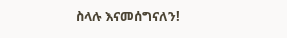ስላሉ እናመሰግናለን!